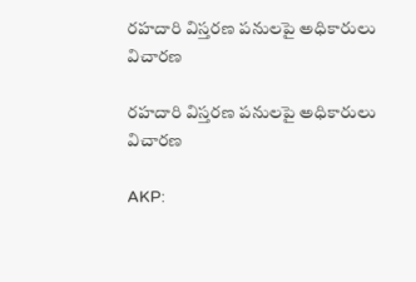రహదారి విస్తరణ పనులపై అధికారులు విచారణ

రహదారి విస్తరణ పనులపై అధికారులు విచారణ

AKP: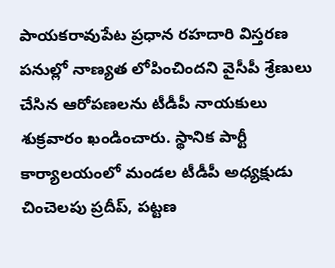పాయకరావుపేట ప్రధాన రహదారి విస్తరణ పనుల్లో నాణ్యత లోపించిందని వైసీపీ శ్రేణులు చేసిన ఆరోపణలను టీడీపీ నాయకులు శుక్రవారం ఖండించారు. స్థానిక పార్టీ కార్యాలయంలో మండల టీడీపీ అధ్యక్షుడు చించెలపు ప్రదీప్, పట్టణ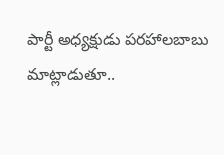పార్టీ అధ్యక్షుడు పరహాలబాబు మాట్లాడుతూ..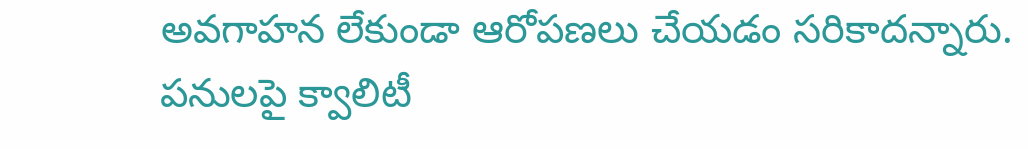అవగాహన లేకుండా ఆరోపణలు చేయడం సరికాదన్నారు. పనులపై క్వాలిటీ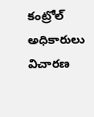కంట్రోల్ అధికారులు విచారణ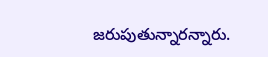జరుపుతున్నారన్నారు.